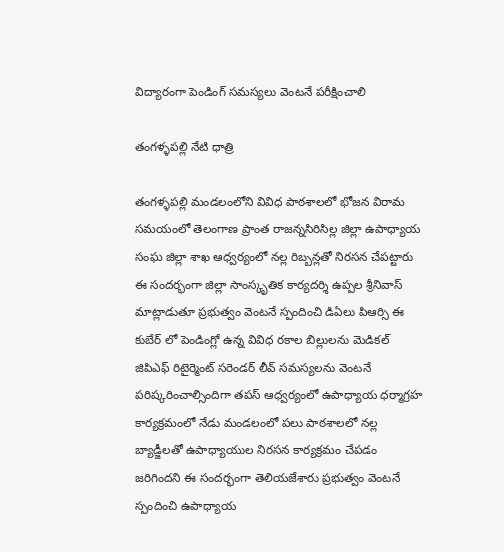విద్యారంగా పెండింగ్ సమస్యలు వెంటనే పరీక్షించాలి

తంగళ్ళపల్లి నేటి ధాత్రి

తంగళ్ళపల్లి మండలంలోని వివిధ పాఠశాలలో భోజన విరామ సమయంలో తెలంగాణ ప్రాంత రాజన్నసిరిసిల్ల జిల్లా ఉపాధ్యాయ సంఘ జిల్లా శాఖ ఆధ్వర్యంలో నల్ల రిబ్బన్లతో నిరసన చేపట్టారు ఈ సందర్భంగా జిల్లా సాంస్కృతిక కార్యదర్శి ఉప్పల శ్రీనివాస్ మాట్లాడుతూ ప్రభుత్వం వెంటనే స్పందించి డిఏలు పిఆర్సి ఈ కుబేర్ లో పెండింగ్లో ఉన్న వివిధ రకాల బిల్లులను మెడికల్ జిపిఎఫ్ రిటైర్మెంట్ సరెండర్ లీవ్ సమస్యలను వెంటనే పరిష్కరించాల్సిందిగా తపస్ ఆధ్వర్యంలో ఉపాధ్యాయ ధర్మాగ్రహ కార్యక్రమంలో నేడు మండలంలో పలు పాఠశాలలో నల్ల బ్యాడ్జీలతో ఉపాధ్యాయుల నిరసన కార్యక్రమం చేపడం జరిగిందని ఈ సందర్భంగా తెలియజేశారు ప్రభుత్వం వెంటనే స్పందించి ఉపాధ్యాయ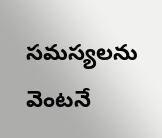సమస్యలను వెంటనే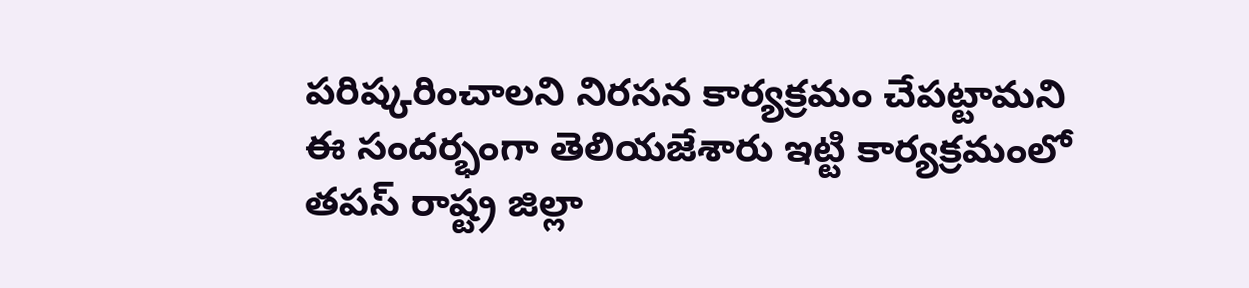పరిష్కరించాలని నిరసన కార్యక్రమం చేపట్టామని ఈ సందర్భంగా తెలియజేశారు ఇట్టి కార్యక్రమంలో తపస్ రాష్ట్ర జిల్లా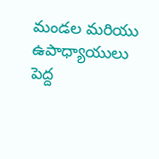మండల మరియు ఉపాధ్యాయులు పెద్ద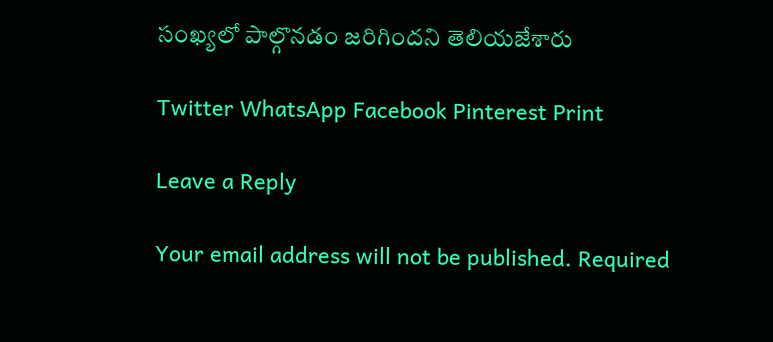సంఖ్యలో పాల్గొనడం జరిగిందని తెలియజేశారు

Twitter WhatsApp Facebook Pinterest Print

Leave a Reply

Your email address will not be published. Required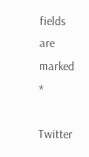fields are marked *

Twitter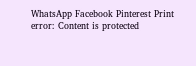WhatsApp Facebook Pinterest Print
error: Content is protected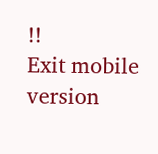!!
Exit mobile version